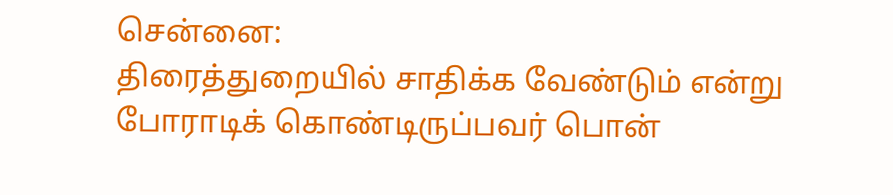சென்னை:
திரைத்துறையில் சாதிக்க வேண்டும் என்று போராடிக் கொண்டிருப்பவர் பொன்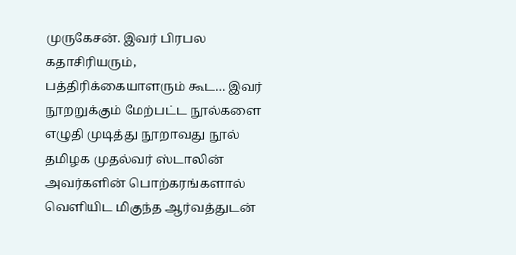முருகேசன். இவர் பிரபல கதாசிரியரும், பத்திரிக்கையாளரும் கூட… இவர் நூறறுக்கும் மேற்பட்ட நூல்களை எழுதி முடித்து நூறாவது நூல் தமிழக முதல்வர் ஸ்டாலின் அவர்களின் பொற்கரங்களால் வெளியிட மிகுந்த ஆர்வத்துடன்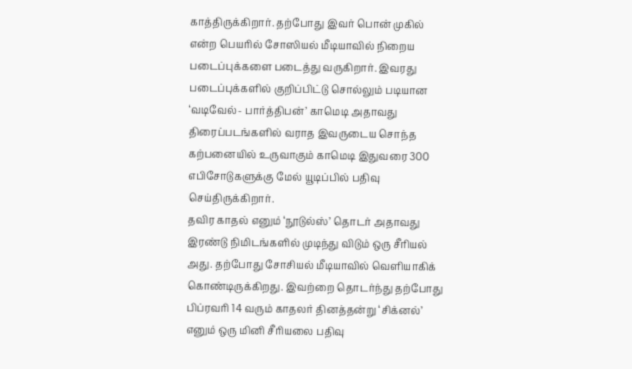காத்திருக்கிறார். தற்போது இவர் பொன் முகில் என்ற பெயரில் சோஸியல் மீடியாவில் நிறைய படைப்புக்களை படைத்து வருகிறார். இவரது படைப்புக்களில் குறிப்பிட்டு சொல்லும் படியான ‘வடிவேல்- பார்த்திபன்’ காமெடி அதாவது திரைப்படங்களில் வராத இவருடைய சொந்த கற்பனையில் உருவாகும் காமெடி இதுவரை 300 எபிசோடுகளுக்கு மேல் யூடிப்பில் பதிவு செய்திருக்கிறார்.
தவிர காதல் எனும் ‘நூடுல்ஸ்’ தொடர் அதாவது இரண்டு நிமிடங்களில் முடிந்து விடும் ஒரு சீரியல் அது. தற்போது சோசியல் மீடியாவில் வெளியாகிக் கொண்டிருக்கிறது. இவற்றை தொடர்ந்து தற்போது பிப்ரவரி 14 வரும் காதலர் தினத்தன்று ‘சிக்னல்’ எனும் ஒரு மினி சீரியலை பதிவு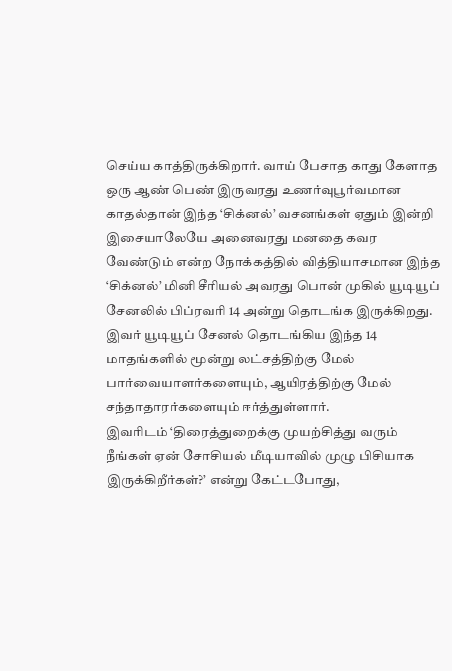செய்ய காத்திருக்கிறார். வாய் பேசாத காது கேளாத ஒரு ஆண் பெண் இருவரது உணர்வுபூர்வமான காதல்தான் இந்த ‘சிக்னல்’ வசனங்கள் ஏதும் இன்றி இசையாலேயே அனைவரது மனதை கவர வேண்டும் என்ற நோக்கத்தில் வித்தியாசமான இந்த ‘சிக்னல்’ மினி சீரியல் அவரது பொன் முகில் யூடியூப் சேனலில் பிப்ரவரி 14 அன்று தொடங்க இருக்கிறது. இவர் யூடியூப் சேனல் தொடங்கிய இந்த 14 மாதங்களில் மூன்று லட்சத்திற்கு மேல் பார்வையாளர்களையும், ஆயிரத்திற்கு மேல் சந்தாதாரர்களையும் ஈர்த்துள்ளார்.
இவரிடம் ‘திரைத்துறைக்கு முயற்சித்து வரும் நீங்கள் ஏன் சோசியல் மீடியாவில் முழு பிசியாக இருக்கிறீர்கள்?’ என்று கேட்டபோது,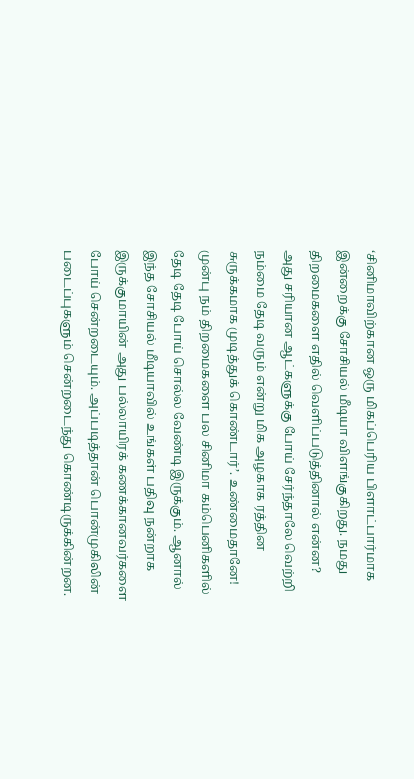‘சினிமாவிற்கான ஒரு மிகப்பெரிய பிளாட்பார்மாக இன்றைக்கு சோசியல் மீடியா விளங்குகிறது. நமது திறமைகளை எதில் வெளிப்படுத்தினால் என்ன? அது சரியான ஆட்களுக்கு போய் சேர்ந்தாலே வெற்றி நம்மை தேடி வரும் என்று மிக அழகாக ரத்தின சுருக்கமாக முடித்துக் கொண்டார்’. உண்மைதானே! முன்பு நம் திறமைகளை பல சினிமா கம்பெனிகளில் தேடி தேடி போய் சொல்ல வேண்டி இருக்கும். ஆனால் இந்த சோசியல் மீடியாவில் உங்கள் பதிவு நன்றாக இருக்குமாயின் அது பல்லாயிரக் கணக்கானவர்களை போய் சென்றடையும். அப்படித்தான் பொன்முகிலின் படைப்புகளும் சென்றடைந்து கொண்டிருக்கின்றன.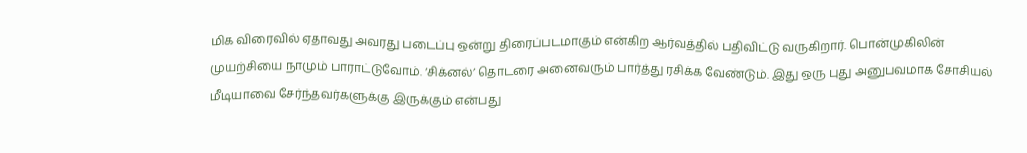மிக விரைவில் ஏதாவது அவரது படைப்பு ஒன்று திரைப்படமாகும் என்கிற ஆர்வத்தில் பதிவிட்டு வருகிறார். பொன்முகிலின் முயற்சியை நாமும் பாராட்டுவோம். ‘சிக்னல்’ தொடரை அனைவரும் பார்த்து ரசிக்க வேண்டும். இது ஒரு புது அனுபவமாக சோசியல் மீடியாவை சேர்ந்தவர்களுக்கு இருக்கும் என்பது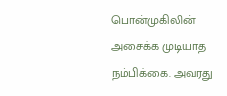பொன்முகிலின் அசைக்க முடியாத நம்பிக்கை. அவரது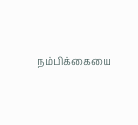நம்பிக்கையை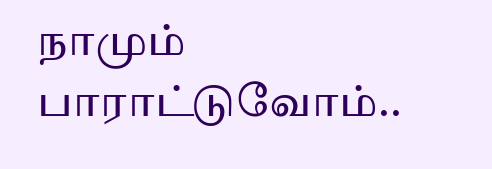நாமும் பாராட்டுவோம்..